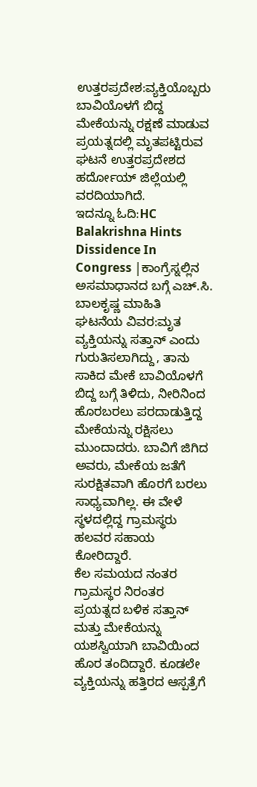ಉತ್ತರಪ್ರದೇಶ:ವ್ಯಕ್ತಿಯೊಬ್ಬರು ಬಾವಿಯೊಳಗೆ ಬಿದ್ದ ಮೇಕೆಯನ್ನು ರಕ್ಷಣೆ ಮಾಡುವ ಪ್ರಯತ್ನದಲ್ಲಿ ಮೃತಪಟ್ಟಿರುವ ಘಟನೆ ಉತ್ತರಪ್ರದೇಶದ ಹರ್ದೋಯ್ ಜಿಲ್ಲೆಯಲ್ಲಿ ವರದಿಯಾಗಿದೆ.
ಇದನ್ನೂ ಓದಿ:HC Balakrishna Hints Dissidence In Congress |ಕಾಂಗ್ರೆಸ್ನಲ್ಲಿನ ಅಸಮಾಧಾನದ ಬಗ್ಗೆ ಎಚ್.ಸಿ. ಬಾಲಕೃಷ್ಣ ಮಾಹಿತಿ
ಘಟನೆಯ ವಿವರ:ಮೃತ ವ್ಯಕ್ತಿಯನ್ನು ಸತ್ತಾನ್ ಎಂದು ಗುರುತಿಸಲಾಗಿದ್ದು, ತಾನು ಸಾಕಿದ ಮೇಕೆ ಬಾವಿಯೊಳಗೆ ಬಿದ್ದ ಬಗ್ಗೆ ತಿಳಿದು, ನೀರಿನಿಂದ ಹೊರಬರಲು ಪರದಾಡುತ್ತಿದ್ದ ಮೇಕೆಯನ್ನು ರಕ್ಷಿಸಲು ಮುಂದಾದರು. ಬಾವಿಗೆ ಜಿಗಿದ ಅವರು, ಮೇಕೆಯ ಜತೆಗೆ ಸುರಕ್ಷಿತವಾಗಿ ಹೊರಗೆ ಬರಲು ಸಾಧ್ಯವಾಗಿಲ್ಲ. ಈ ವೇಳೆ ಸ್ಥಳದಲ್ಲಿದ್ದ ಗ್ರಾಮಸ್ಥರು ಹಲವರ ಸಹಾಯ ಕೋರಿದ್ದಾರೆ.
ಕೆಲ ಸಮಯದ ನಂತರ ಗ್ರಾಮಸ್ಥರ ನಿರಂತರ ಪ್ರಯತ್ನದ ಬಳಿಕ ಸತ್ತಾನ್ ಮತ್ತು ಮೇಕೆಯನ್ನು ಯಶಸ್ವಿಯಾಗಿ ಬಾವಿಯಿಂದ ಹೊರ ತಂದಿದ್ದಾರೆ. ಕೂಡಲೇ ವ್ಯಕ್ತಿಯನ್ನು ಹತ್ತಿರದ ಆಸ್ಪತ್ರೆಗೆ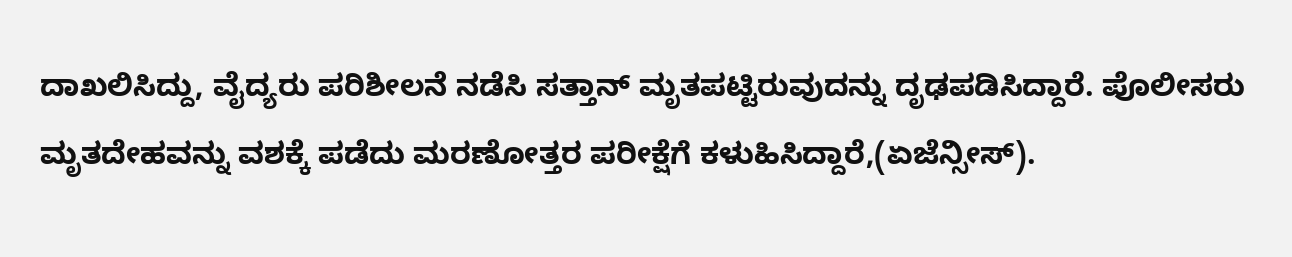ದಾಖಲಿಸಿದ್ದು, ವೈದ್ಯರು ಪರಿಶೀಲನೆ ನಡೆಸಿ ಸತ್ತಾನ್ ಮೃತಪಟ್ಟಿರುವುದನ್ನು ದೃಢಪಡಿಸಿದ್ದಾರೆ. ಪೊಲೀಸರು ಮೃತದೇಹವನ್ನು ವಶಕ್ಕೆ ಪಡೆದು ಮರಣೋತ್ತರ ಪರೀಕ್ಷೆಗೆ ಕಳುಹಿಸಿದ್ದಾರೆ,(ಏಜೆನ್ಸೀಸ್).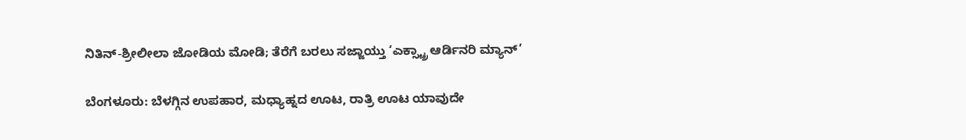ನಿತಿನ್-ಶ್ರೀಲೀಲಾ ಜೋಡಿಯ ಮೋಡಿ; ತೆರೆಗೆ ಬರಲು ಸಜ್ಜಾಯ್ತು ‘ಎಕ್ಸ್ಟ್ರಾ ಆರ್ಡಿನರಿ ಮ್ಯಾನ್’

ಬೆಂಗಳೂರು: ಬೆಳಗ್ಗಿನ ಉಪಹಾರ, ಮಧ್ಯಾಹ್ನದ ಊಟ, ರಾತ್ರಿ ಊಟ ಯಾವುದೇ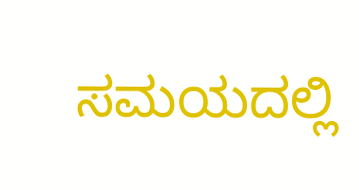ಸಮಯದಲ್ಲಿ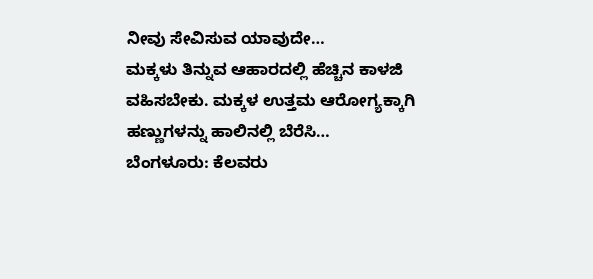ನೀವು ಸೇವಿಸುವ ಯಾವುದೇ…
ಮಕ್ಕಳು ತಿನ್ನುವ ಆಹಾರದಲ್ಲಿ ಹೆಚ್ಚಿನ ಕಾಳಜಿ ವಹಿಸಬೇಕು. ಮಕ್ಕಳ ಉತ್ತಮ ಆರೋಗ್ಯಕ್ಕಾಗಿ ಹಣ್ಣುಗಳನ್ನು ಹಾಲಿನಲ್ಲಿ ಬೆರೆಸಿ…
ಬೆಂಗಳೂರು: ಕೆಲವರು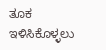ತೂಕ ಇಳಿಸಿಕೊಳ್ಳಲು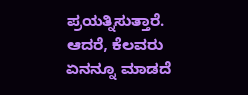ಪ್ರಯತ್ನಿಸುತ್ತಾರೆ. ಆದರೆ, ಕೆಲವರು ಏನನ್ನೂ ಮಾಡದೆ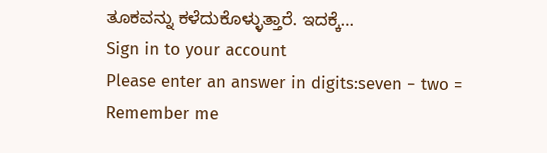ತೂಕವನ್ನು ಕಳೆದುಕೊಳ್ಳುತ್ತಾರೆ. ಇದಕ್ಕೆ…
Sign in to your account
Please enter an answer in digits:seven − two =
Remember me